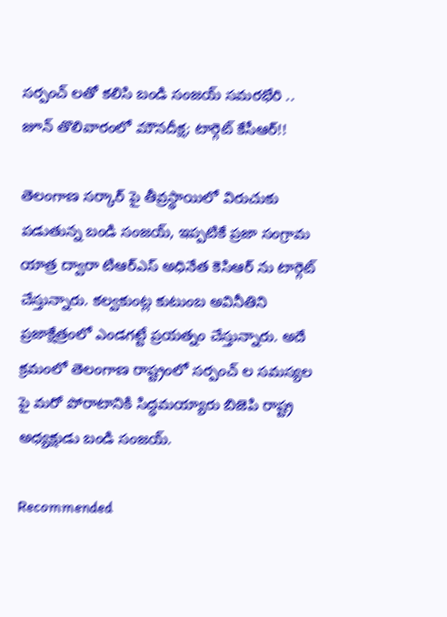సర్పంచ్ లతో కలిసి బండి సంజయ్ సమరభేరి .. జూన్ తొలివారంలో మౌనదీక్ష; టార్గెట్ కేసీఆర్!!

తెలంగాణ సర్కార్ పై తీవ్రస్థాయిలో విరుచుకు పడుతున్న బండి సంజయ్, ఇప్పటికే ప్రజా సంగ్రామ యాత్ర ద్వారా టిఆర్ఎస్ అధినేత కెసిఆర్ ను టార్గెట్ చేస్తున్నారు. కల్వకుంట్ల కుటుంబ అవినీతిని ప్రజాక్షేత్రంలో ఎండగట్టే ప్రయత్నం చేస్తున్నారు. అదే క్రమంలో తెలంగాణ రాష్ట్రంలో సర్పంచ్ ల సమస్యల పై మరో పోరాటానికి సిద్ధమయ్యారు బిజెపి రాష్ట్ర అధ్యక్షుడు బండి సంజయ్.

Recommended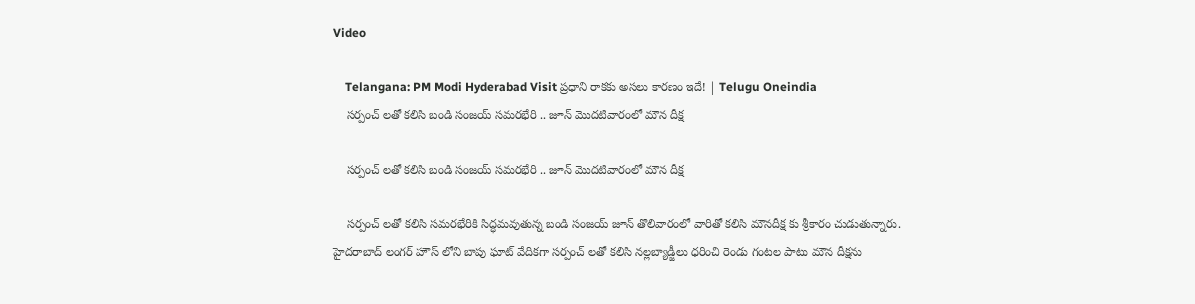Video

    Telangana: PM Modi Hyderabad Visit ప్రధాని రాకకు అసలు కారణం ఇదే! | Telugu Oneindia
    సర్పంచ్ లతో కలిసి బండి సంజయ్ సమరభేరి .. జూన్ మొదటివారంలో మౌన దీక్ష

    సర్పంచ్ లతో కలిసి బండి సంజయ్ సమరభేరి .. జూన్ మొదటివారంలో మౌన దీక్ష

    సర్పంచ్ లతో కలిసి సమరభేరికి సిద్ధమవుతున్న బండి సంజయ్ జూన్ తొలివారంలో వారితో కలిసి మౌనదీక్ష కు శ్రీకారం చుడుతున్నారు. హైదరాబాద్ లంగర్ హౌస్ లోని బాపు ఘాట్ వేదికగా సర్పంచ్ లతో కలిసి నల్లబ్యాడ్జీలు ధరించి రెండు గంటల పాటు మౌన దీక్షను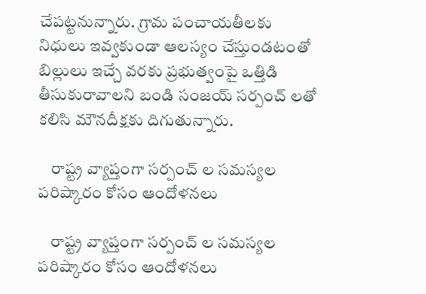చేపట్టనున్నారు. గ్రామ పంచాయతీలకు నిధులు ఇవ్వకుండా ఆలస్యం చేస్తుండటంతో బిల్లులు ఇచ్చే వరకు ప్రభుత్వంపై ఒత్తిడి తీసుకురావాలని బండి సంజయ్ సర్పంచ్ లతో కలిసి మౌనదీక్షకు దిగుతున్నారు.

    రాష్ట్ర వ్యాప్తంగా సర్పంచ్ ల సమస్యల పరిష్కారం కోసం ఆందోళనలు

    రాష్ట్ర వ్యాప్తంగా సర్పంచ్ ల సమస్యల పరిష్కారం కోసం ఆందోళనలు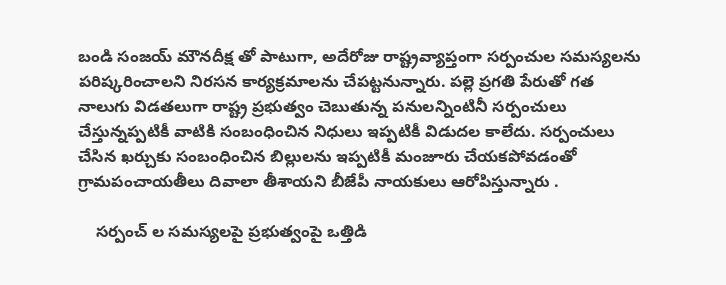బండి సంజయ్ మౌనదీక్ష తో పాటుగా, అదేరోజు రాష్ట్రవ్యాప్తంగా సర్పంచుల సమస్యలను పరిష్కరించాలని నిరసన కార్యక్రమాలను చేపట్టనున్నారు. పల్లె ప్రగతి పేరుతో గత నాలుగు విడతలుగా రాష్ట్ర ప్రభుత్వం చెబుతున్న పనులన్నింటినీ సర్పంచులు చేస్తున్నప్పటికీ వాటికి సంబంధించిన నిధులు ఇప్పటికీ విడుదల కాలేదు. సర్పంచులు చేసిన ఖర్చుకు సంబంధించిన బిల్లులను ఇప్పటికీ మంజూరు చేయకపోవడంతో గ్రామపంచాయతీలు దివాలా తీశాయని బీజేపీ నాయకులు ఆరోపిస్తున్నారు .

    సర్పంచ్ ల సమస్యలపై ప్రభుత్వంపై ఒత్తిడి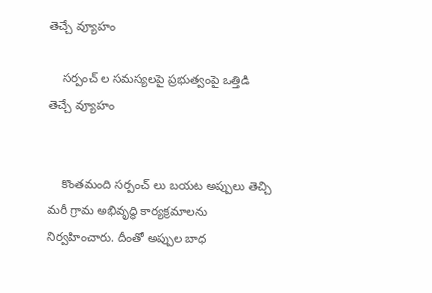తెచ్చే వ్యూహం

    సర్పంచ్ ల సమస్యలపై ప్రభుత్వంపై ఒత్తిడి తెచ్చే వ్యూహం


    కొంతమంది సర్పంచ్ లు బయట అప్పులు తెచ్చి మరీ గ్రామ అభివృద్ధి కార్యక్రమాలను నిర్వహించారు. దీంతో అప్పుల బాధ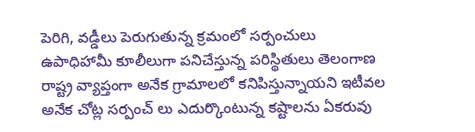పెరిగి, వడ్డీలు పెరుగుతున్న క్రమంలో సర్పంచులు ఉపాధిహామీ కూలీలుగా పనిచేస్తున్న పరిస్థితులు తెలంగాణ రాష్ట్ర వ్యాప్తంగా అనేక గ్రామాలలో కనిపిస్తున్నాయని ఇటీవల అనేక చోట్ల సర్పంచ్ లు ఎదుర్కొంటున్న కష్టాలను ఏకరువు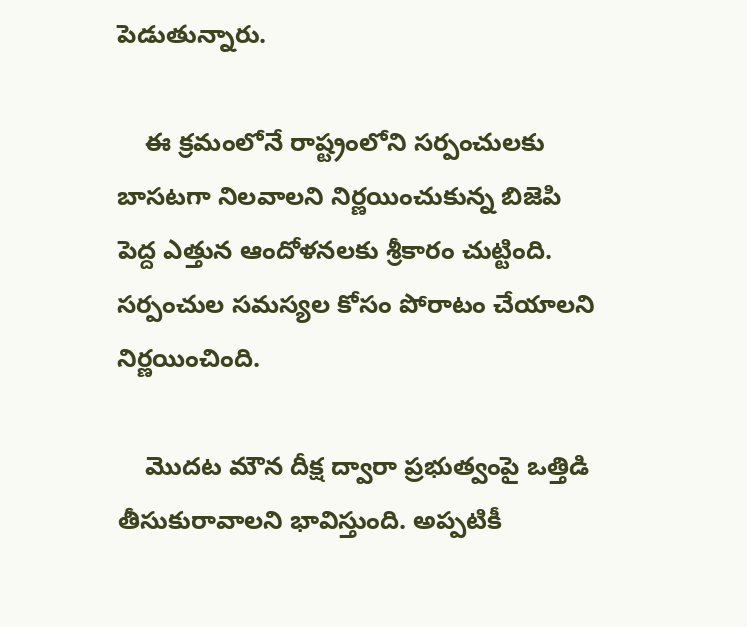పెడుతున్నారు.

    ఈ క్రమంలోనే రాష్ట్రంలోని సర్పంచులకు బాసటగా నిలవాలని నిర్ణయించుకున్న బిజెపి పెద్ద ఎత్తున ఆందోళనలకు శ్రీకారం చుట్టింది. సర్పంచుల సమస్యల కోసం పోరాటం చేయాలని నిర్ణయించింది.

    మొదట మౌన దీక్ష ద్వారా ప్రభుత్వంపై ఒత్తిడి తీసుకురావాలని భావిస్తుంది. అప్పటికీ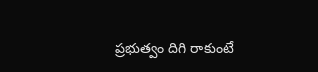ప్రభుత్వం దిగి రాకుంటే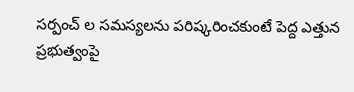సర్పంచ్ ల సమస్యలను పరిష్కరించకుంటే పెద్ద ఎత్తున ప్రభుత్వంపై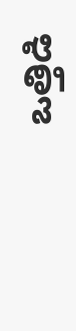ఒత్తిడి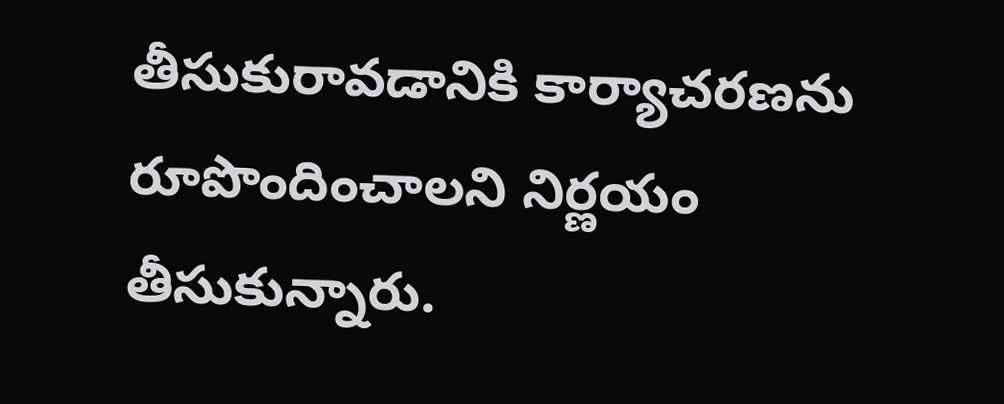తీసుకురావడానికి కార్యాచరణను రూపొందించాలని నిర్ణయం తీసుకున్నారు.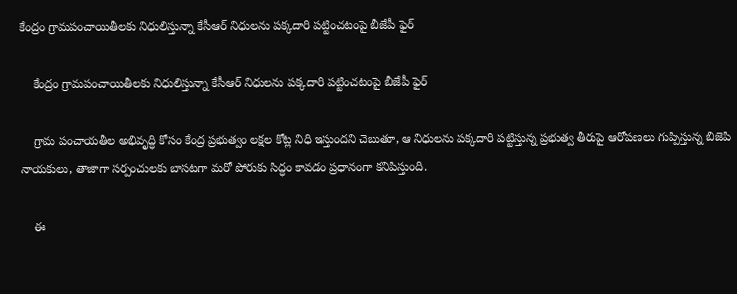కేంద్రం గ్రామపంచాయితీలకు నిధులిస్తున్నా కేసీఆర్ నిధులను పక్కదారి పట్టించటంపై బీజేపీ ఫైర్

    కేంద్రం గ్రామపంచాయితీలకు నిధులిస్తున్నా కేసీఆర్ నిధులను పక్కదారి పట్టించటంపై బీజేపీ ఫైర్

    గ్రామ పంచాయతీల అభివృద్ధి కోసం కేంద్ర ప్రభుత్వం లక్షల కోట్ల నిధి ఇస్తుందని చెబుతూ, ఆ నిధులను పక్కదారి పట్టిస్తున్న ప్రభుత్వ తీరుపై ఆరోపణలు గుప్పిస్తున్న బిజెపి నాయకులు, తాజాగా సర్పంచులకు బాసటగా మరో పోరుకు సిద్ధం కావడం ప్రధానంగా కనిపిస్తుంది.

    ఈ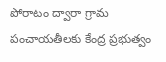పోరాటం ద్వారా గ్రామ పంచాయతీలకు కేంద్ర ప్రభుత్వం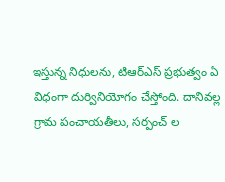ఇస్తున్న నిధులను, టిఆర్ఎస్ ప్రభుత్వం ఏ విధంగా దుర్వినియోగం చేస్తోంది. దానివల్ల గ్రామ పంచాయతీలు, సర్పంచ్ ల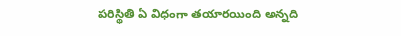పరిస్థితి ఏ విధంగా తయారయింది అన్నది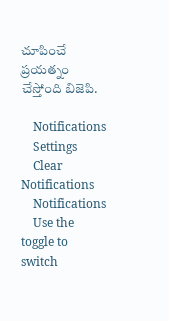చూపించే ప్రయత్నం చేస్తోంది బిజెపి.

    Notifications
    Settings
    Clear Notifications
    Notifications
    Use the toggle to switch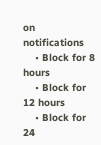on notifications
    • Block for 8 hours
    • Block for 12 hours
    • Block for 24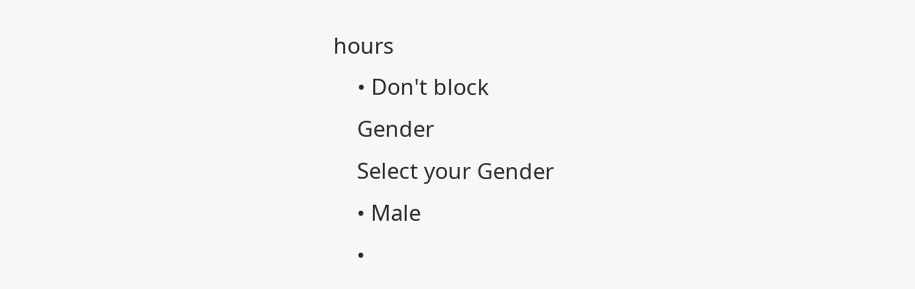hours
    • Don't block
    Gender
    Select your Gender
    • Male
    •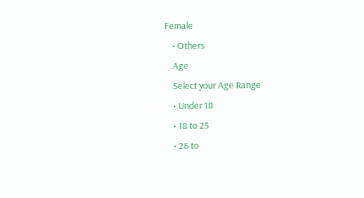Female
    • Others
    Age
    Select your Age Range
    • Under 18
    • 18 to 25
    • 26 to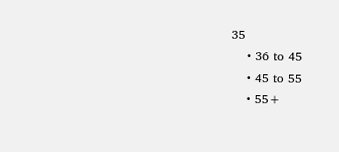35
    • 36 to 45
    • 45 to 55
    • 55+